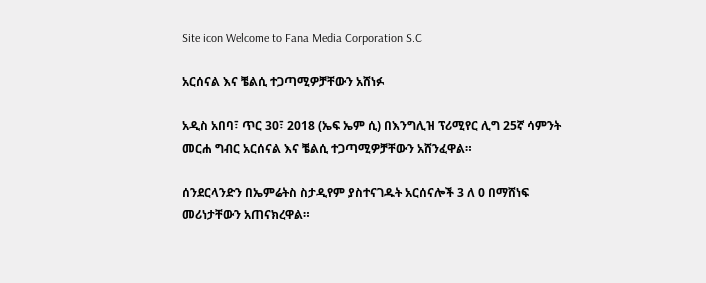Site icon Welcome to Fana Media Corporation S.C

አርሰናል እና ቼልሲ ተጋጣሚዎቻቸውን አሸነፉ

አዲስ አበባ፣ ጥር 30፣ 2018 (ኤፍ ኤም ሲ) በእንግሊዝ ፕሪሚየር ሊግ 25ኛ ሳምንት መርሐ ግብር አርሰናል እና ቼልሲ ተጋጣሚዎቻቸውን አሸንፈዋል።

ሰንደርላንድን በኤምሬትስ ስታዲየም ያስተናገዱት አርሰናሎች 3 ለ 0 በማሸነፍ መሪነታቸውን አጠናክረዋል።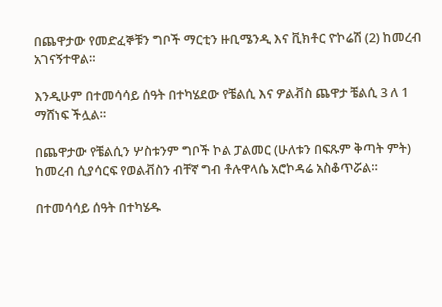በጨዋታው የመድፈኞቹን ግቦች ማርቲን ዙቢሜንዲ እና ቪክቶር ዮኮሬሽ (2) ከመረብ አገናኝተዋል።

እንዲሁም በተመሳሳይ ሰዓት በተካሄደው የቼልሲ እና ዎልቭስ ጨዋታ ቼልሲ 3 ለ 1 ማሸነፍ ችሏል።

በጨዋታው የቼልሲን ሦስቱንም ግቦች ኮል ፓልመር (ሁለቱን በፍጹም ቅጣት ምት) ከመረብ ሲያሳርፍ የወልቭስን ብቸኛ ግብ ቶሉዋላሴ አሮኮዳሬ አስቆጥሯል።

በተመሳሳይ ሰዓት በተካሄዱ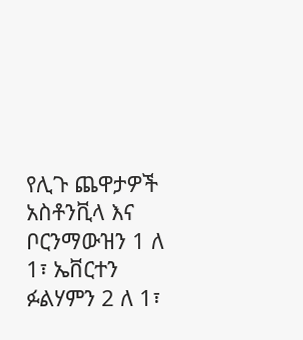የሊጉ ጨዋታዎች አስቶንቪላ እና ቦርንማውዝን 1 ለ 1፣ ኤቨርተን ፉልሃምን 2 ለ 1፣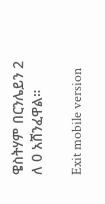ዌስትሃም በርንሌይን 2 ለ 0 አሸንፈዋል።

Exit mobile version